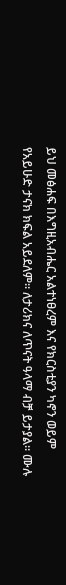ይህ መፅሐፍ በእግዚአብሔር አልተነፀረም እና የክርስቲያን ካኖን ወይም የአይሁድ ታናክ ክፍል አይደለም። ለታሪክና ለጥናት ዓላማ ብቻ ይታያል። ሙሉ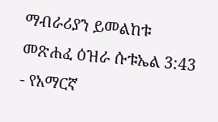ማብራሪያን ይመልከቱ መጽሐፈ ዕዝራ ሱቱኤል 3:43 - የአማርኛ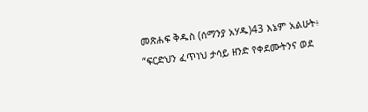መጽሐፍ ቅዱስ (ሰማንያ አሃዱ)43 እኔም አልሁት፥ “ፍርድህን ፈጥነህ ታሳይ ዘንድ የቀደሙትንና ወደ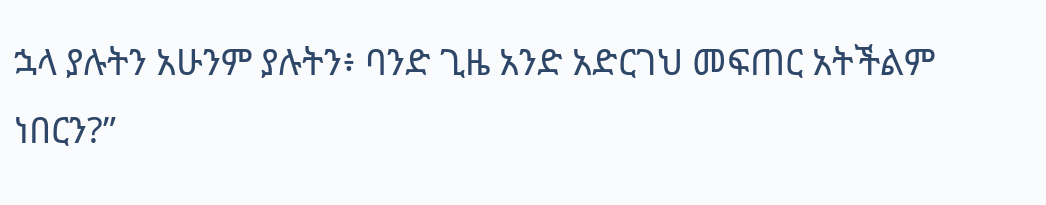ኋላ ያሉትን አሁንም ያሉትን፥ ባንድ ጊዜ አንድ አድርገህ መፍጠር አትችልም ነበርን?”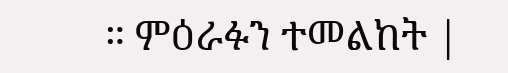። ምዕራፉን ተመልከት |